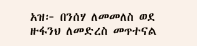አዝ፦ በንሰሃ ለመመለስ ወደ ዙፋንህ ለመድረስ መጥተናል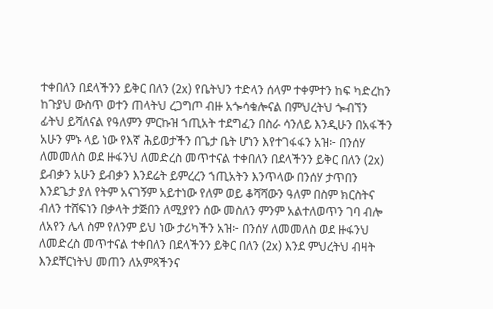ተቀበለን በደላችንን ይቅር በለን (2x) የቤትህን ተድላን ሰላም ተቀምተን ከፍ ካድረከን ከጉያህ ውስጥ ወተን ጠላትህ ረጋግጦ ብዙ አጐሳቁሎናል በምህረትህ ጐብኘን ፊትህ ይሻለናል የዓለምን ምርኩዝ ኀጢአት ተደግፈን በስራ ሳንለይ እንዲሁን በአፋችን አሁን ምኑ ላይ ነው የእኛ ሕይወታችን በጌታ ቤት ሆነን እየተገፋፋን አዝ፦ በንሰሃ ለመመለስ ወደ ዙፋንህ ለመድረስ መጥተናል ተቀበለን በደላችንን ይቅር በለን (2x) ይብቃን አሁን ይብቃን እንደሬት ይምረረን ኀጢአትን እንጥላው በንሰሃ ታጥበን እንደጌታ ያለ የትም አናገኝም አይተነው የለም ወይ ቆሻሻውን ዓለም በስም ክርስትና ብለን ተሸፍነን በቃላት ታጅበን ለሚያየን ሰው መስለን ምንም አልተለወጥን ገባ ብሎ ለአየን ሌላ ስም የለንም ይህ ነው ታሪካችን አዝ፦ በንሰሃ ለመመለስ ወደ ዙፋንህ ለመድረስ መጥተናል ተቀበለን በደላችንን ይቅር በለን (2x) እንደ ምህረትህ ብዛት እንደቸርነትህ መጠን ለአምጻችንና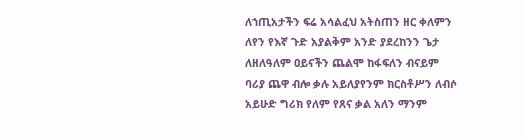ለኀጢአታችን ፍሬ አሳልፈህ አትስጠን ዘር ቀለምን ለየን የእኛ ጉድ አያልቅም አንድ ያደረከንን ጌታ ለዘለዓለም ዐይናችን ጨልሞ ከፋፍለን ብናይም ባሪያ ጨዋ ብሎ ቃሉ አይለያየንም ክርስቶሥን ለብሶ አይሁድ ግሪክ የለም የጸና ቃል አለን ማንም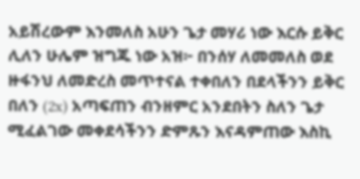አይሽረውም እንመለስ አሁን ጌታ መሃሪ ነው እርሱ ይቅር ሊለን ሁሌም ዝግጁ ነው አዝ፦ በንሰሃ ለመመለስ ወደ ዙፋንህ ለመድረስ መጥተናል ተቀበለን በደላችንን ይቅር በለን (2x) አጣፍጠን ብንዘምር አንደበትን ስለን ጌታ ሚፈልገው መቀደሳችንን ድምጹን እናዳምጠው እስኪ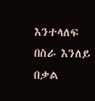እንተላለፍ በስራ እንለይ በቃል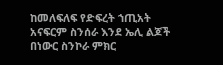ከመለፍለፍ የድፍረት ኀጢአት አናፍርም ስንሰራ እንደ ኤሊ ልጆች በነውር ስንኮራ ምክር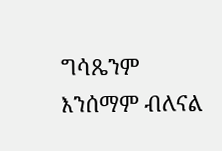ግሳጼንም እንሰማም ብለናል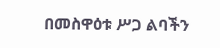በመስዋዕቱ ሥጋ ልባችን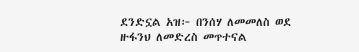ደንድኗል አዝ፦ በንሰሃ ለመመለስ ወደ ዙፋንህ ለመድረስ መጥተናል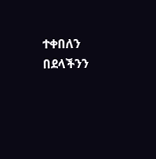ተቀበለን በደላችንን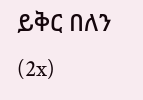ይቅር በለን (2x)